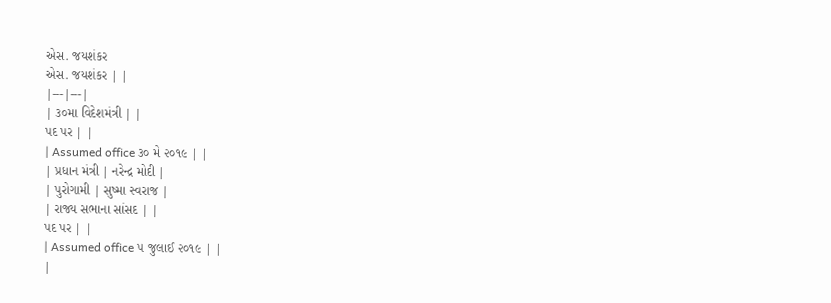એસ. જયશંકર
એસ. જયશંકર | |
|---|---|
| ૩૦મા વિદેશમંત્રી | |
પદ પર | |
| Assumed office ૩૦ મે ૨૦૧૯ | |
| પ્રધાન મંત્રી | નરેન્દ્ર મોદી |
| પુરોગામી | સુષ્મા સ્વરાજ |
| રાજ્ય સભાના સાંસદ | |
પદ પર | |
| Assumed office ૫ જુલાઈ ૨૦૧૯ | |
|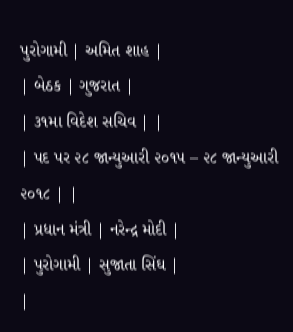પુરોગામી | અમિત શાહ |
| બેઠક | ગુજરાત |
| ૩૧મા વિદેશ સચિવ | |
| પદ પર ૨૮ જાન્યુઆરી ૨૦૧૫ – ૨૮ જાન્યુઆરી ૨૦૧૮ | |
| પ્રધાન મંત્રી | નરેન્દ્ર મોદી |
| પુરોગામી | સુજાતા સિંઘ |
|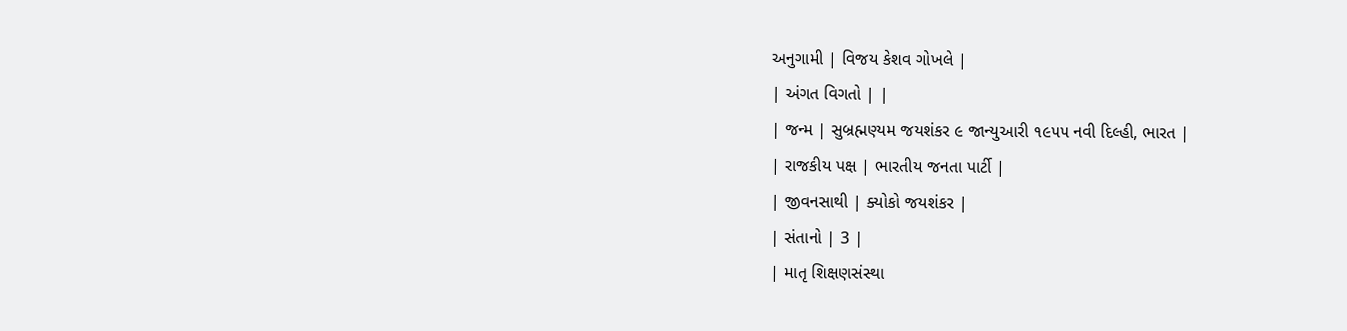અનુગામી | વિજય કેશવ ગોખલે |
| અંગત વિગતો | |
| જન્મ | સુબ્રહ્મણ્યમ જયશંકર ૯ જાન્યુઆરી ૧૯૫૫ નવી દિલ્હી, ભારત |
| રાજકીય પક્ષ | ભારતીય જનતા પાર્ટી |
| જીવનસાથી | ક્યોકો જયશંકર |
| સંતાનો | 3 |
| માતૃ શિક્ષણસંસ્થા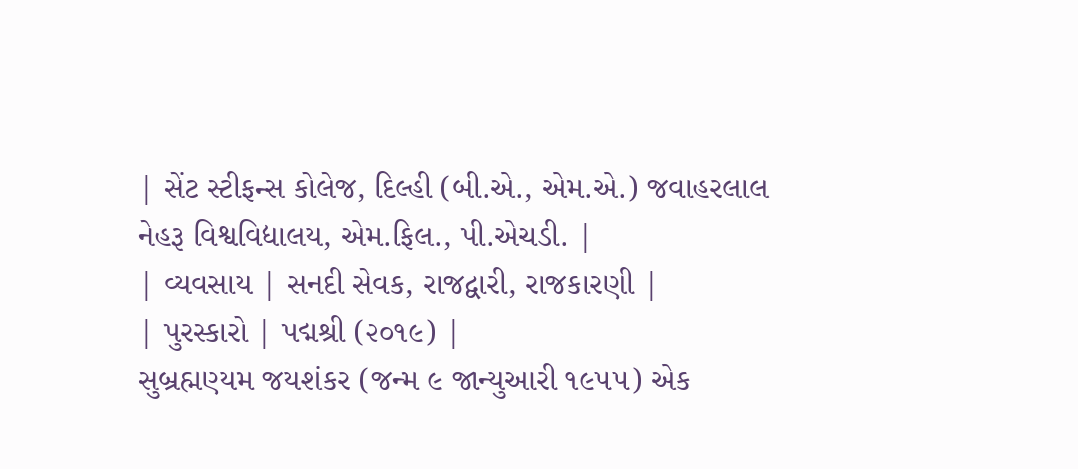| સેંટ સ્ટીફન્સ કોલેજ, દિલ્હી (બી.એ., એમ.એ.) જવાહરલાલ નેહરૂ વિશ્વવિદ્યાલય, એમ.ફિલ., પી.એચડી. |
| વ્યવસાય | સનદી સેવક, રાજદ્વારી, રાજકારણી |
| પુરસ્કારો | પદ્મશ્રી (૨૦૧૯) |
સુબ્રહ્મણ્યમ જયશંકર (જન્મ ૯ જાન્યુઆરી ૧૯૫૫) એક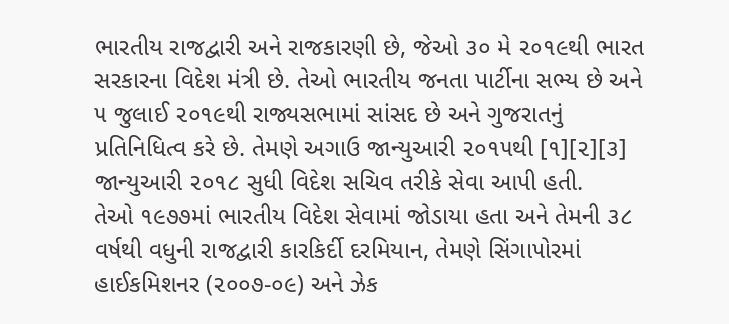ભારતીય રાજદ્વારી અને રાજકારણી છે, જેઓ ૩૦ મે ૨૦૧૯થી ભારત સરકારના વિદેશ મંત્રી છે. તેઓ ભારતીય જનતા પાર્ટીના સભ્ય છે અને ૫ જુલાઈ ૨૦૧૯થી રાજ્યસભામાં સાંસદ છે અને ગુજરાતનું પ્રતિનિધિત્વ કરે છે. તેમણે અગાઉ જાન્યુઆરી ૨૦૧૫થી [૧][૨][૩] જાન્યુઆરી ૨૦૧૮ સુધી વિદેશ સચિવ તરીકે સેવા આપી હતી.
તેઓ ૧૯૭૭માં ભારતીય વિદેશ સેવામાં જોડાયા હતા અને તેમની ૩૮ વર્ષથી વધુની રાજદ્વારી કારકિર્દી દરમિયાન, તેમણે સિંગાપોરમાં હાઈકમિશનર (૨૦૦૭-૦૯) અને ઝેક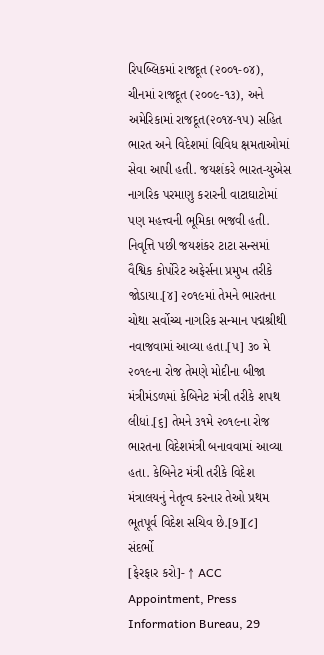રિપબ્લિકમાં રાજદૂત (૨૦૦૧-૦૪), ચીનમાં રાજદૂત (૨૦૦૯-૧૩), અને અમેરિકામાં રાજદૂત(૨૦૧૪-૧૫) સહિત ભારત અને વિદેશમાં વિવિધ ક્ષમતાઓમાં સેવા આપી હતી. જયશંકરે ભારત-યુએસ નાગરિક પરમાણુ કરારની વાટાઘાટોમાં પણ મહત્ત્વની ભૂમિકા ભજવી હતી.
નિવૃત્તિ પછી જયશંકર ટાટા સન્સમાં વૈશ્વિક કોર્પોરેટ અફેર્સના પ્રમુખ તરીકે જોડાયા.[૪] ૨૦૧૯માં તેમને ભારતના ચોથા સર્વોચ્ચ નાગરિક સન્માન પદ્મશ્રીથી નવાજવામાં આવ્યા હતા.[૫] ૩૦ મે ૨૦૧૯ના રોજ તેમણે મોદીના બીજા મંત્રીમંડળમાં કેબિનેટ મંત્રી તરીકે શપથ લીધાં.[૬] તેમને ૩૧મે ૨૦૧૯ના રોજ ભારતના વિદેશમંત્રી બનાવવામાં આવ્યા હતા. કેબિનેટ મંત્રી તરીકે વિદેશ મંત્રાલયનું નેતૃત્વ કરનાર તેઓ પ્રથમ ભૂતપૂર્વ વિદેશ સચિવ છે.[૭][૮]
સંદર્ભો
[ફેરફાર કરો]- ↑ ACC Appointment, Press Information Bureau, 29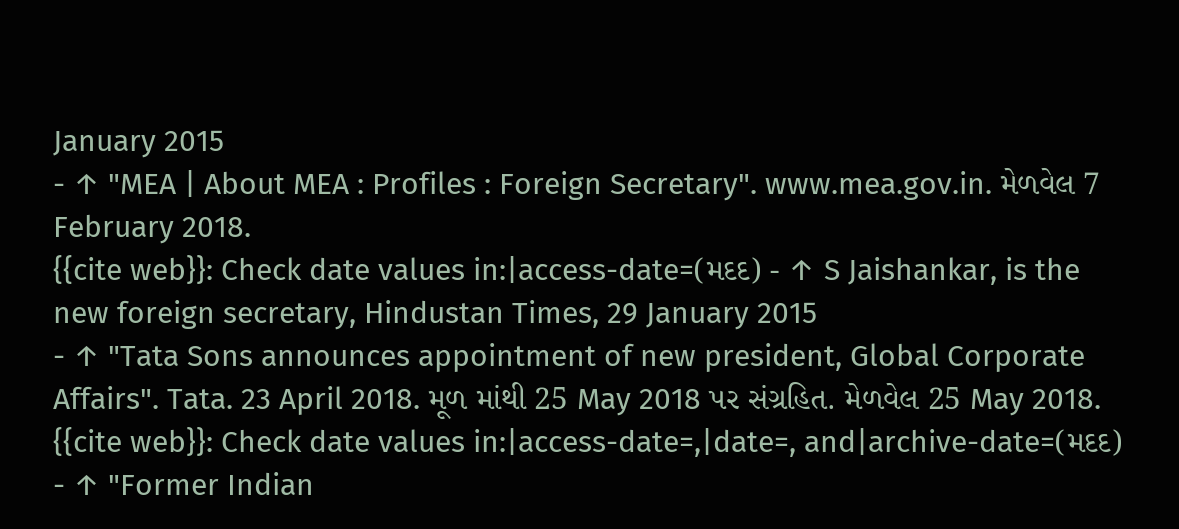January 2015
- ↑ "MEA | About MEA : Profiles : Foreign Secretary". www.mea.gov.in. મેળવેલ 7 February 2018.
{{cite web}}: Check date values in:|access-date=(મદદ) - ↑ S Jaishankar, is the new foreign secretary, Hindustan Times, 29 January 2015
- ↑ "Tata Sons announces appointment of new president, Global Corporate Affairs". Tata. 23 April 2018. મૂળ માંથી 25 May 2018 પર સંગ્રહિત. મેળવેલ 25 May 2018.
{{cite web}}: Check date values in:|access-date=,|date=, and|archive-date=(મદદ) - ↑ "Former Indian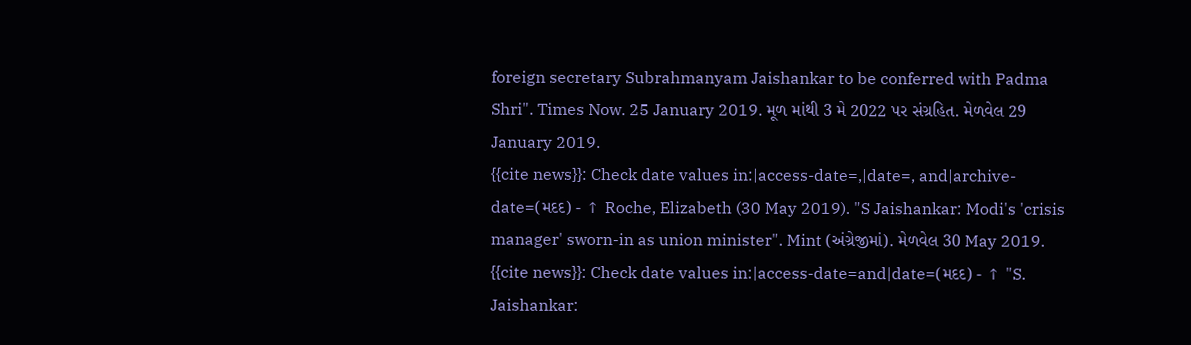foreign secretary Subrahmanyam Jaishankar to be conferred with Padma Shri". Times Now. 25 January 2019. મૂળ માંથી 3 મે 2022 પર સંગ્રહિત. મેળવેલ 29 January 2019.
{{cite news}}: Check date values in:|access-date=,|date=, and|archive-date=(મદદ) - ↑ Roche, Elizabeth (30 May 2019). "S Jaishankar: Modi's 'crisis manager' sworn-in as union minister". Mint (અંગ્રેજીમાં). મેળવેલ 30 May 2019.
{{cite news}}: Check date values in:|access-date=and|date=(મદદ) - ↑ "S. Jaishankar: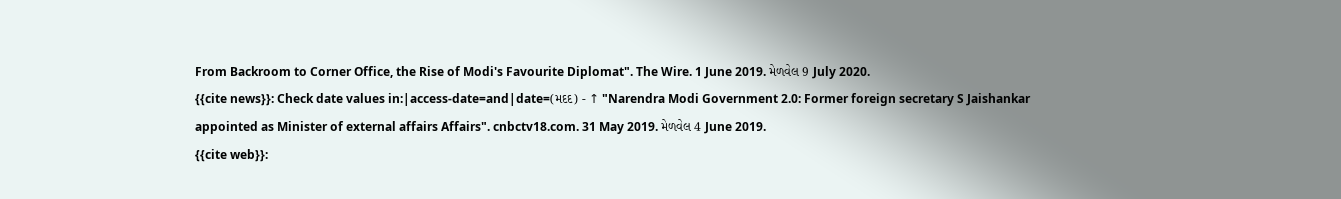From Backroom to Corner Office, the Rise of Modi's Favourite Diplomat". The Wire. 1 June 2019. મેળવેલ 9 July 2020.
{{cite news}}: Check date values in:|access-date=and|date=(મદદ) - ↑ "Narendra Modi Government 2.0: Former foreign secretary S Jaishankar appointed as Minister of external affairs Affairs". cnbctv18.com. 31 May 2019. મેળવેલ 4 June 2019.
{{cite web}}: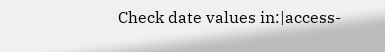Check date values in:|access-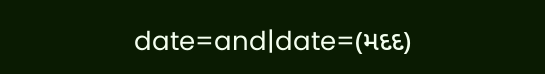date=and|date=(મદદ)